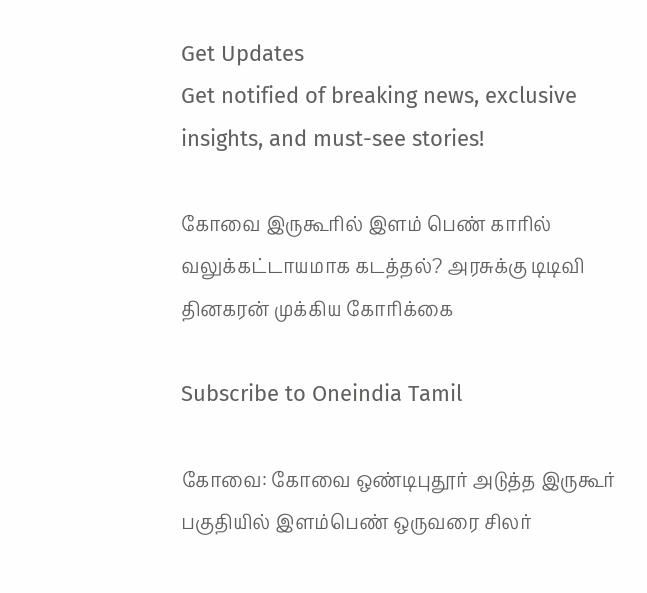Get Updates
Get notified of breaking news, exclusive insights, and must-see stories!

கோவை இருகூரில் இளம் பெண் காரில் வலுக்கட்டாயமாக கடத்தல்? அரசுக்கு டிடிவி தினகரன் முக்கிய கோரிக்கை

Subscribe to Oneindia Tamil

கோவை: கோவை ஒண்டிபுதூர் அடுத்த இருகூர் பகுதியில் இளம்பெண் ஒருவரை சிலர்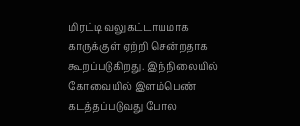மிரட்டி வலுகட்டாயமாக காருக்குள் ஏற்றி சென்றதாக கூறப்படுகிறது. இந்நிலையில் கோவையில் இளம்பெண் கடத்தப்படுவது போல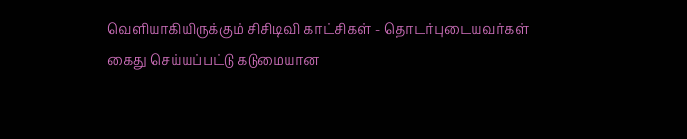வெளியாகியிருக்கும் சிசிடிவி காட்சிகள் - தொடர்புடையவர்கள் கைது செய்யப்பட்டு கடுமையான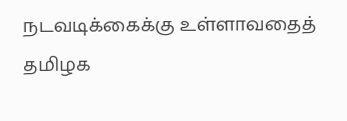நடவடிக்கைக்கு உள்ளாவதைத் தமிழக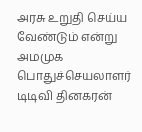அரசு உறுதி செய்ய வேண்டும் என்று அமமுக பொதுச்செயலாளர் டிடிவி தினகரன்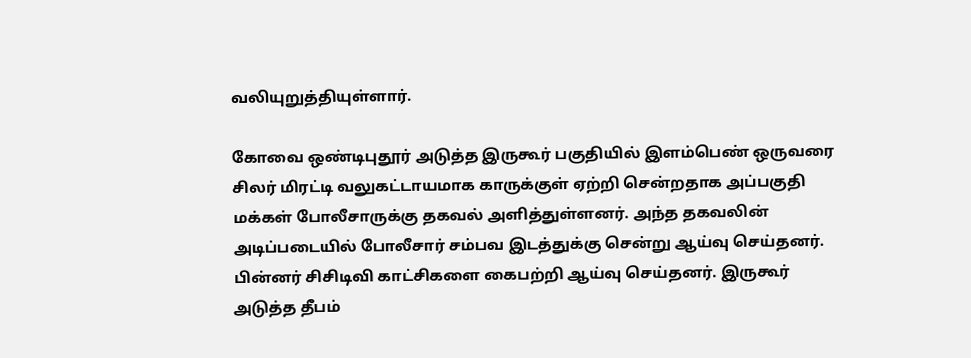வலியுறுத்தியுள்ளார்.

கோவை ஒண்டிபுதூர் அடுத்த இருகூர் பகுதியில் இளம்பெண் ஒருவரை சிலர் மிரட்டி வலுகட்டாயமாக காருக்குள் ஏற்றி சென்றதாக அப்பகுதி மக்கள் போலீசாருக்கு தகவல் அளித்துள்ளனர். அந்த தகவலின் அடிப்படையில் போலீசார் சம்பவ இடத்துக்கு சென்று ஆய்வு செய்தனர். பின்னர் சிசிடிவி காட்சிகளை கைபற்றி ஆய்வு செய்தனர். இருகூர் அடுத்த தீபம்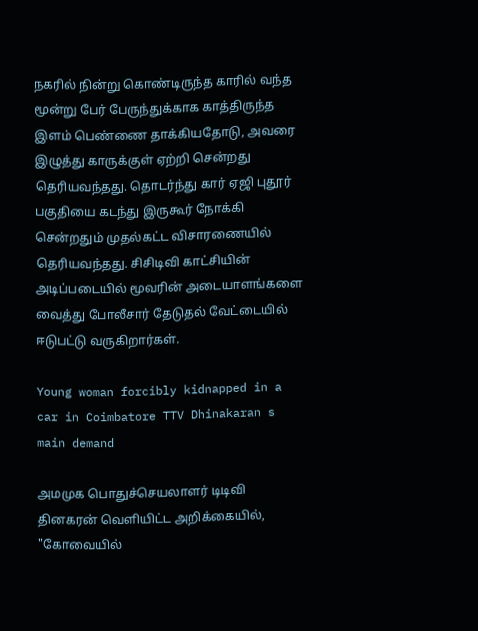நகரில் நின்று கொண்டிருந்த காரில் வந்த மூன்று பேர் பேருந்துக்காக காத்திருந்த இளம் பெண்ணை தாக்கியதோடு, அவரை இழுத்து காருக்குள் ஏற்றி சென்றது தெரியவந்தது. தொடர்ந்து கார் ஏஜி புதூர் பகுதியை கடந்து இருகூர் நோக்கி சென்றதும் முதல்கட்ட விசாரணையில் தெரியவந்தது. சிசிடிவி காட்சியின் அடிப்படையில் மூவரின் அடையாளங்களை வைத்து போலீசார் தேடுதல் வேட்டையில் ஈடுபட்டு வருகிறார்கள்.

Young woman forcibly kidnapped in a car in Coimbatore TTV Dhinakaran s main demand

அமமுக பொதுச்செயலாளர் டிடிவி தினகரன் வெளியிட்ட அறிக்கையில், "கோவையில்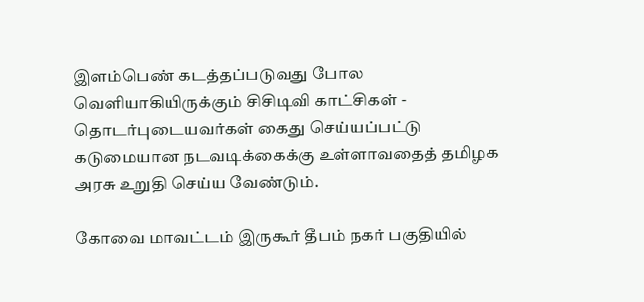இளம்பெண் கடத்தப்படுவது போல வெளியாகியிருக்கும் சிசிடிவி காட்சிகள் - தொடர்புடையவர்கள் கைது செய்யப்பட்டு கடுமையான நடவடிக்கைக்கு உள்ளாவதைத் தமிழக அரசு உறுதி செய்ய வேண்டும்.

கோவை மாவட்டம் இருகூர் தீபம் நகர் பகுதியில்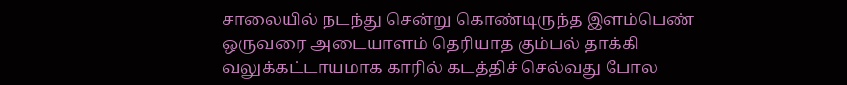சாலையில் நடந்து சென்று கொண்டிருந்த இளம்பெண் ஒருவரை அடையாளம் தெரியாத கும்பல் தாக்கி வலுக்கட்டாயமாக காரில் கடத்திச் செல்வது போல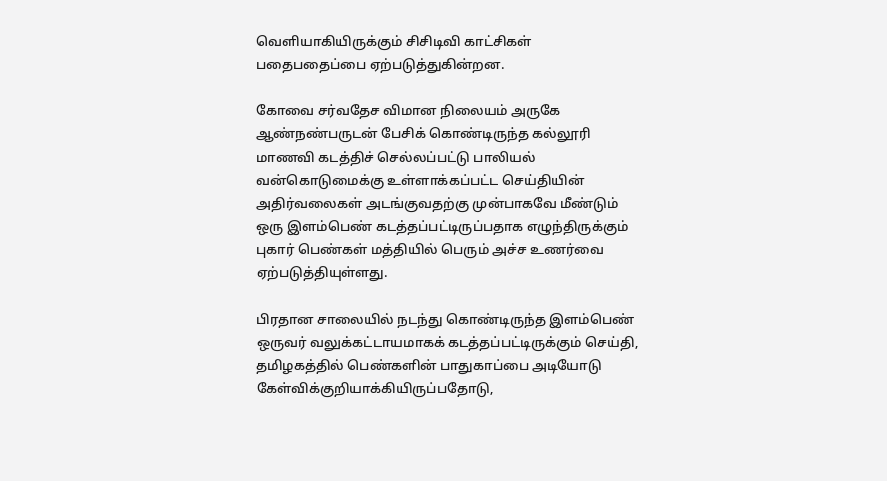வெளியாகியிருக்கும் சிசிடிவி காட்சிகள் பதைபதைப்பை ஏற்படுத்துகின்றன.

கோவை சர்வதேச விமான நிலையம் அருகே ஆண்நண்பருடன் பேசிக் கொண்டிருந்த கல்லூரி மாணவி கடத்திச் செல்லப்பட்டு பாலியல் வன்கொடுமைக்கு உள்ளாக்கப்பட்ட செய்தியின் அதிர்வலைகள் அடங்குவதற்கு முன்பாகவே மீண்டும் ஒரு இளம்பெண் கடத்தப்பட்டிருப்பதாக எழுந்திருக்கும் புகார் பெண்கள் மத்தியில் பெரும் அச்ச உணர்வை ஏற்படுத்தியுள்ளது.

பிரதான சாலையில் நடந்து கொண்டிருந்த இளம்பெண் ஒருவர் வலுக்கட்டாயமாகக் கடத்தப்பட்டிருக்கும் செய்தி, தமிழகத்தில் பெண்களின் பாதுகாப்பை அடியோடு கேள்விக்குறியாக்கியிருப்பதோடு,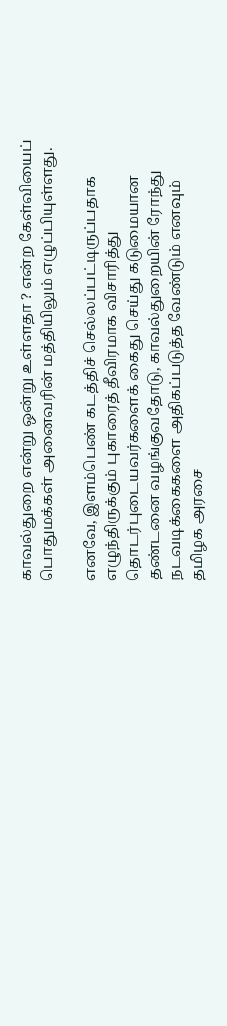காவல்துறை என்று ஒன்று உள்ளதா ? என்ற கேள்வியைப் பொதுமக்கள் அனைவரின் மத்தியிலும் எழுப்பியுள்ளது.

எனவே, இளம்பெண் கடத்திச் செல்லப்பட்டிருப்பதாக எழுந்திருக்கும் புகாரைத் தீவிரமாக விசாரித்து தொடர்புடையவர்களைக் கைது செய்து கடுமையான தண்டனை வழங்குவதோடு, காவல்துறையின் ரோந்து நடவடிக்கைகளை அதிகப்படுத்த வேண்டும் எனவும் தமிழக அரசை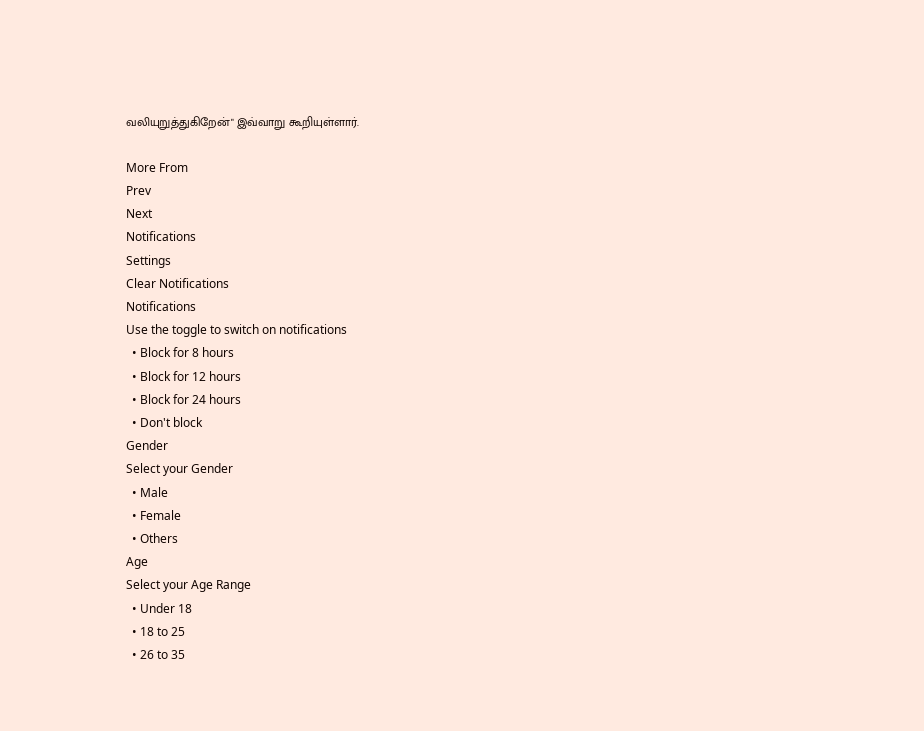வலியுறுத்துகிறேன்" இவ்வாறு கூறியுள்ளார்.

More From
Prev
Next
Notifications
Settings
Clear Notifications
Notifications
Use the toggle to switch on notifications
  • Block for 8 hours
  • Block for 12 hours
  • Block for 24 hours
  • Don't block
Gender
Select your Gender
  • Male
  • Female
  • Others
Age
Select your Age Range
  • Under 18
  • 18 to 25
  • 26 to 35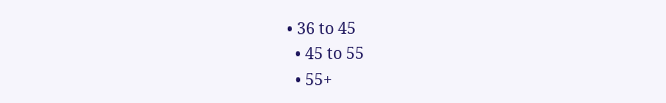• 36 to 45
  • 45 to 55
  • 55+